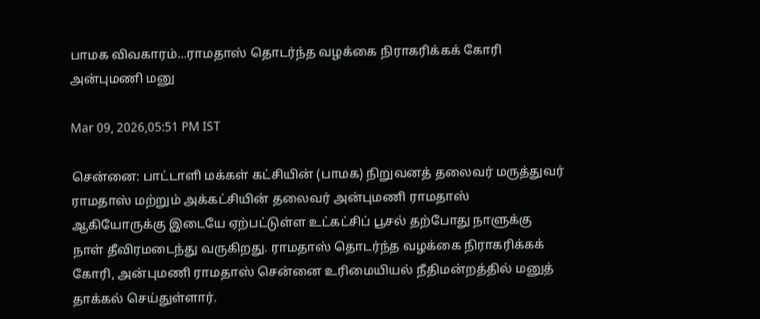பாமக விவகாரம்...ராமதாஸ் தொடர்ந்த வழக்கை நிராகரிக்கக் கோரி அன்புமணி மனு

Mar 09, 2026,05:51 PM IST

சென்னை: பாட்டாளி மக்கள் கட்சியின் (பாமக) நிறுவனத் தலைவர் மருத்துவர் ராமதாஸ் மற்றும் அக்கட்சியின் தலைவர் அன்புமணி ராமதாஸ் ஆகியோருக்கு இடையே ஏற்பட்டுள்ள உட்கட்சிப் பூசல் தற்போது நாளுக்கு நாள் தீவிரமடைந்து வருகிறது. ராமதாஸ் தொடர்ந்த வழக்கை நிராகரிக்கக் கோரி, அன்புமணி ராமதாஸ் சென்னை உரிமையியல் நீதிமன்றத்தில் மனுத் தாக்கல் செய்துள்ளார்.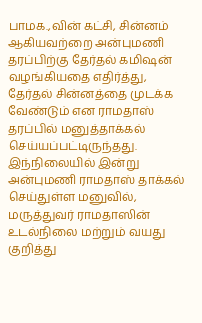பாமக.,வின் கட்சி, சின்னம் ஆகியவற்றை அன்புமணி தரப்பிற்கு தேர்தல் கமிஷன் வழங்கியதை எதிர்த்து, தேர்தல் சின்னத்தை முடக்க வேண்டும் என ராமதாஸ் தரப்பில் மனுத்தாக்கல் செய்யப்பட்டிருந்தது. இந்நிலையில் இன்று அன்புமணி ராமதாஸ் தாக்கல் செய்துள்ள மனுவில், மருத்துவர் ராமதாஸின் உடல்நிலை மற்றும் வயது குறித்து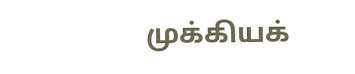முக்கியக்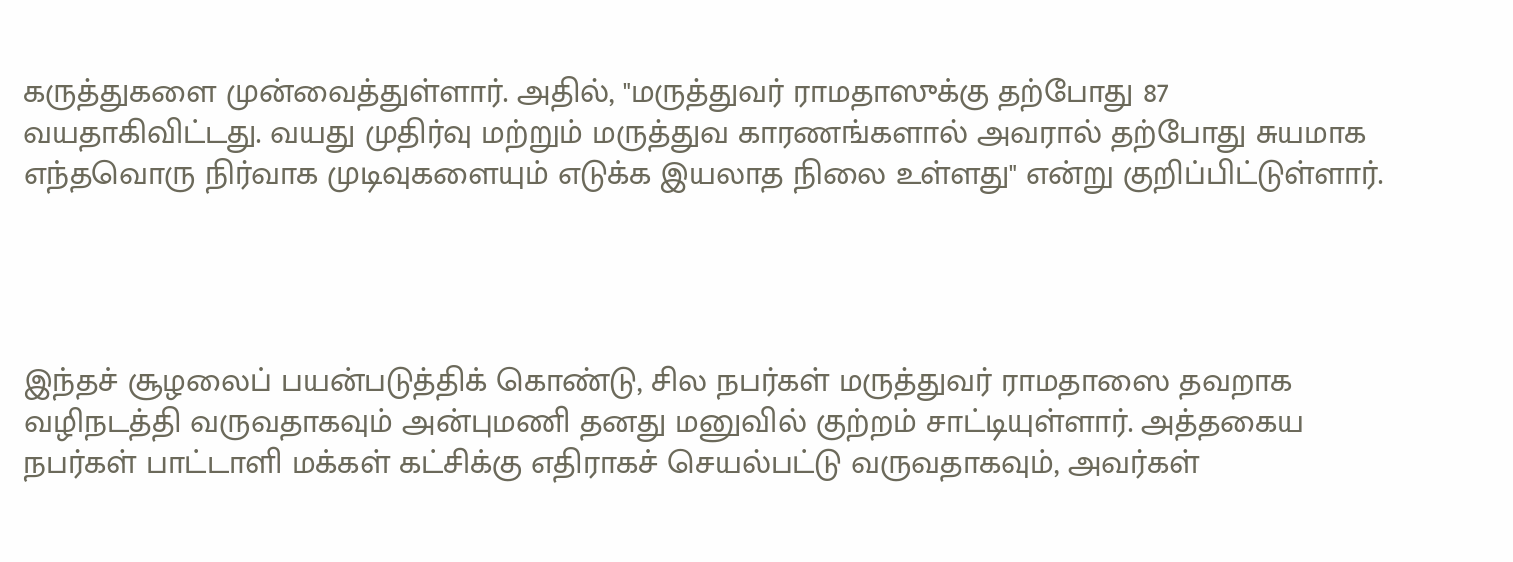கருத்துகளை முன்வைத்துள்ளார். அதில், "மருத்துவர் ராமதாஸுக்கு தற்போது 87 வயதாகிவிட்டது. வயது முதிர்வு மற்றும் மருத்துவ காரணங்களால் அவரால் தற்போது சுயமாக எந்தவொரு நிர்வாக முடிவுகளையும் எடுக்க இயலாத நிலை உள்ளது" என்று குறிப்பிட்டுள்ளார்.




இந்தச் சூழலைப் பயன்படுத்திக் கொண்டு, சில நபர்கள் மருத்துவர் ராமதாஸை தவறாக வழிநடத்தி வருவதாகவும் அன்புமணி தனது மனுவில் குற்றம் சாட்டியுள்ளார். அத்தகைய நபர்கள் பாட்டாளி மக்கள் கட்சிக்கு எதிராகச் செயல்பட்டு வருவதாகவும், அவர்கள்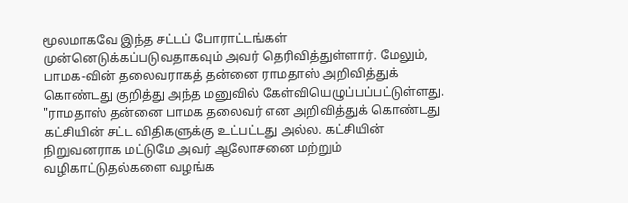மூலமாகவே இந்த சட்டப் போராட்டங்கள் முன்னெடுக்கப்படுவதாகவும் அவர் தெரிவித்துள்ளார். மேலும், பாமக-வின் தலைவராகத் தன்னை ராமதாஸ் அறிவித்துக் கொண்டது குறித்து அந்த மனுவில் கேள்வியெழுப்பப்பட்டுள்ளது. "ராமதாஸ் தன்னை பாமக தலைவர் என அறிவித்துக் கொண்டது கட்சியின் சட்ட விதிகளுக்கு உட்பட்டது அல்ல. கட்சியின் நிறுவனராக மட்டுமே அவர் ஆலோசனை மற்றும் வழிகாட்டுதல்களை வழங்க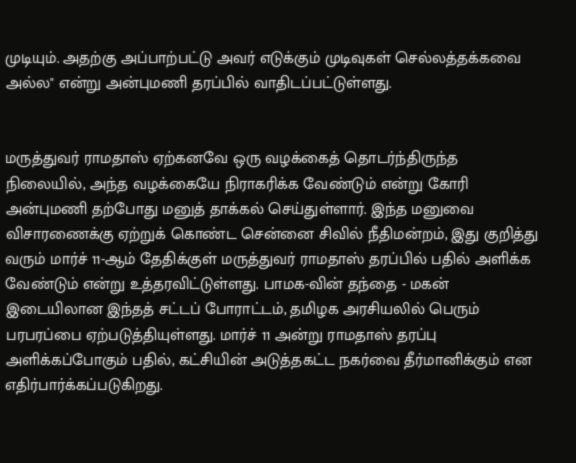முடியும். அதற்கு அப்பாற்பட்டு அவர் எடுக்கும் முடிவுகள் செல்லத்தக்கவை அல்ல" என்று அன்புமணி தரப்பில் வாதிடப்பட்டுள்ளது.


மருத்துவர் ராமதாஸ் ஏற்கனவே ஒரு வழக்கைத் தொடர்ந்திருந்த நிலையில், அந்த வழக்கையே நிராகரிக்க வேண்டும் என்று கோரி அன்புமணி தற்போது மனுத் தாக்கல் செய்துள்ளார். இந்த மனுவை விசாரணைக்கு ஏற்றுக் கொண்ட சென்னை சிவில் நீதிமன்றம், இது குறித்து வரும் மார்ச் 11-ஆம் தேதிக்குள் மருத்துவர் ராமதாஸ் தரப்பில் பதில் அளிக்க வேண்டும் என்று உத்தரவிட்டுள்ளது. பாமக-வின் தந்தை - மகன் இடையிலான இந்தத் சட்டப் போராட்டம், தமிழக அரசியலில் பெரும் பரபரப்பை ஏற்படுத்தியுள்ளது. மார்ச் 11 அன்று ராமதாஸ் தரப்பு அளிக்கப்போகும் பதில், கட்சியின் அடுத்தகட்ட நகர்வை தீர்மானிக்கும் என எதிர்பார்க்கப்படுகிறது.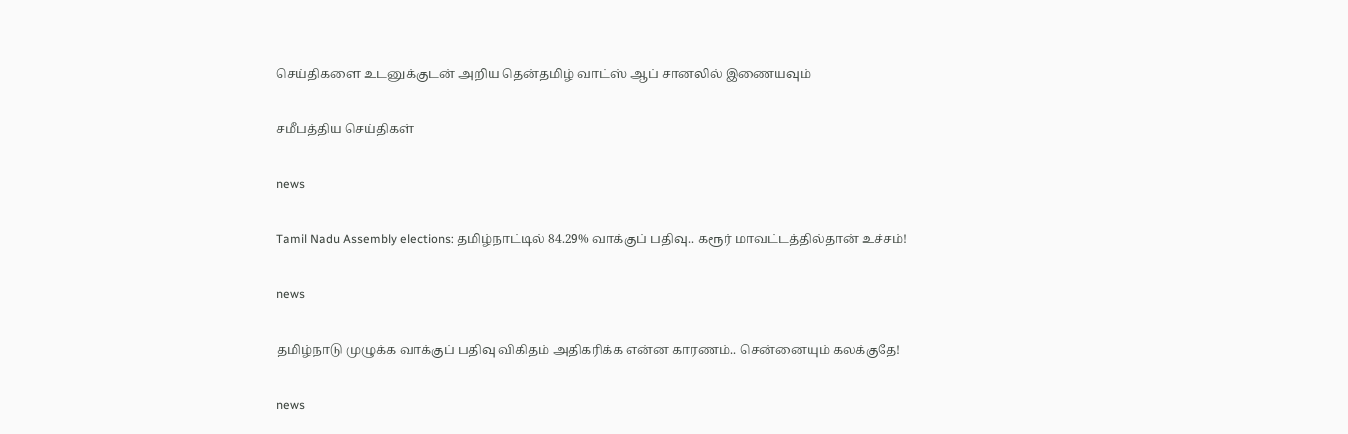செய்திகளை உடனுக்குடன் அறிய தென்தமிழ் வாட்ஸ் ஆப் சானலில் இணையவும்

சமீபத்திய செய்திகள்

news

Tamil Nadu Assembly elections: தமிழ்நாட்டில் 84.29% வாக்குப் பதிவு.. கரூர் மாவட்டத்தில்தான் உச்சம்!

news

தமிழ்நாடு முழுக்க வாக்குப் பதிவு விகிதம் அதிகரிக்க என்ன காரணம்.. சென்னையும் கலக்குதே!

news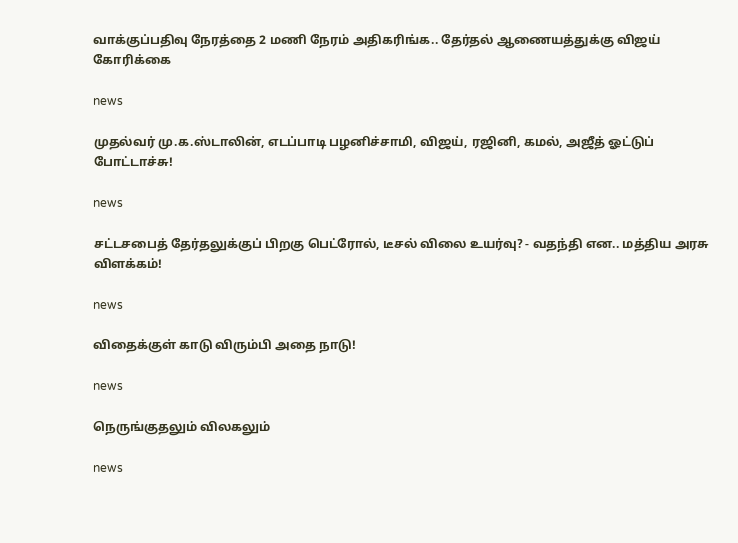வாக்குப்பதிவு நேரத்தை 2 மணி நேரம் அதிகரிங்க.. தேர்தல் ஆணையத்துக்கு விஜய் கோரிக்கை

news

முதல்வர் மு.க.ஸ்டாலின், எடப்பாடி பழனிச்சாமி, விஜய், ரஜினி, கமல், அஜீத் ஓட்டுப் போட்டாச்சு!

news

சட்டசபைத் தேர்தலுக்குப் பிறகு பெட்ரோல், டீசல் விலை உயர்வு? - வதந்தி என.. மத்திய அரசு விளக்கம்!

news

விதைக்குள் காடு விரும்பி அதை நாடு!

news

நெருங்குதலும் விலகலும்

news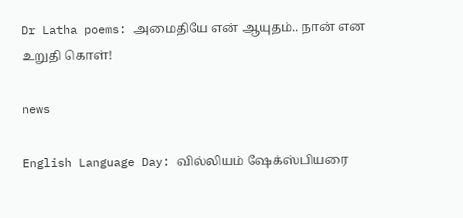Dr Latha poems: அமைதியே என் ஆயுதம்.. நான் என உறுதி கொள்!

news

English Language Day: வில்லியம் ஷேக்ஸ்பியரை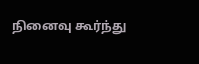நினைவு கூர்ந்து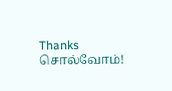Thanks சொல்வோம்!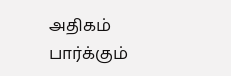அதிகம் பார்க்கும்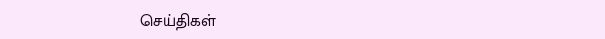செய்திகள்